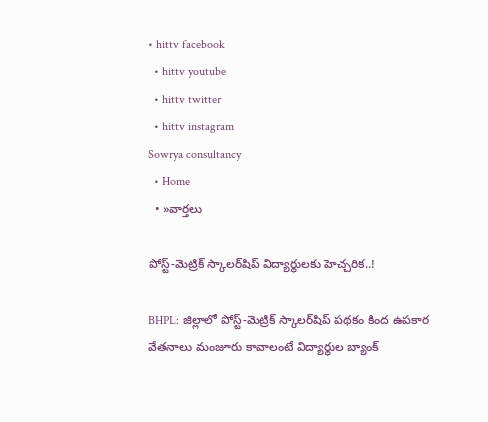• hittv facebook
  • hittv youtube
  • hittv twitter
  • hittv instagram
Sowrya consultancy
  • Home
  • »వార్తలు

పోస్ట్-మెట్రిక్ స్కాలర్‌షిప్ విద్యార్థులకు హెచ్చరిక..!

BHPL: జిల్లాలో పోస్ట్-మెట్రిక్ స్కాలర్‌షిప్ పథకం కింద ఉపకార వేతనాలు మంజూరు కావాలంటే విద్యార్థుల బ్యాంక్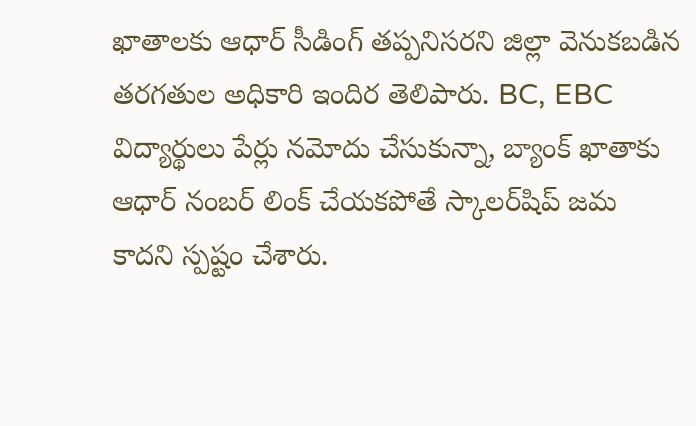ఖాతాలకు ఆధార్ సీడింగ్ తప్పనిసరని జిల్లా వెనుకబడిన తరగతుల అధికారి ఇందిర తెలిపారు. BC, EBC విద్యార్థులు పేర్లు నమోదు చేసుకున్నా, బ్యాంక్ ఖాతాకు ఆధార్ నంబర్ లింక్ చేయకపోతే స్కాలర్‌షిప్ జమ కాదని స్పష్టం చేశారు.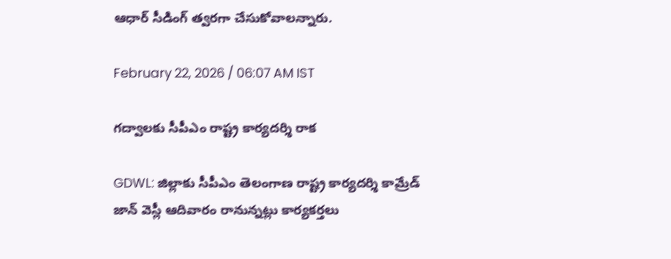ఆధార్ సీడింగ్ త్వరగా చేసుకోవాలన్నారు.

February 22, 2026 / 06:07 AM IST

గద్వాలకు సీపీఎం రాష్ట్ర కార్యదర్శి రాక

GDWL: జిల్లాకు సీపీఎం తెలంగాణ రాష్ట్ర కార్యదర్శి కామ్రేడ్ జాన్ వెస్లీ ఆదివారం రానున్నట్లు కార్యకర్తలు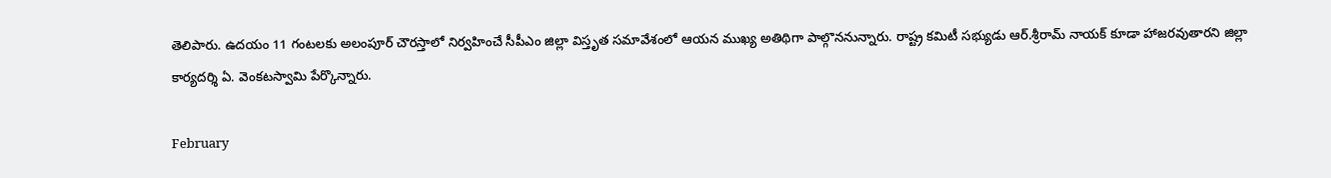తెలిపారు. ఉదయం 11 గంటలకు అలంపూర్ చౌరస్తాలో నిర్వహించే సీపీఎం జిల్లా విస్తృత సమావేశంలో ఆయన ముఖ్య అతిథిగా పాల్గొననున్నారు. రాష్ట్ర కమిటీ సభ్యుడు ఆర్.శ్రీరామ్ నాయక్ కూడా హాజరవుతారని జిల్లా కార్యదర్శి ఏ. వెంకటస్వామి పేర్కొన్నారు.

February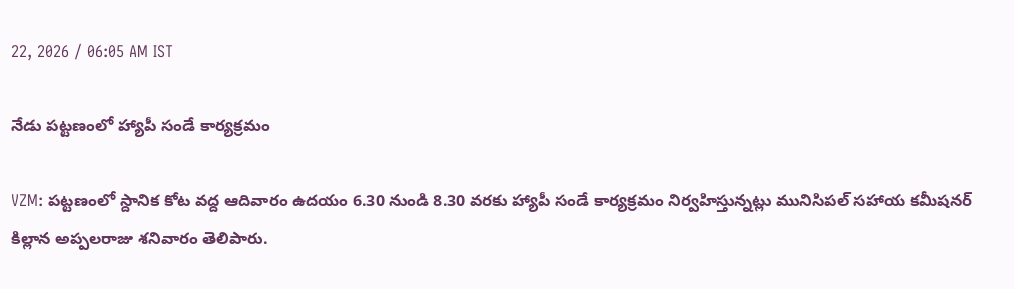22, 2026 / 06:05 AM IST

నేడు పట్టణంలో హ్యాపీ సండే కార్యక్రమం

VZM: పట్టణంలో స్దానిక కోట వద్ద ఆదివారం ఉదయం 6.30 నుండి 8.30 వరకు హ్యాపీ సండే కార్యక్రమం నిర్వహిస్తున్నట్లు మునిసిపల్ సహాయ కమీషనర్ కిల్లాన అప్పలరాజు శనివారం తెలిపారు.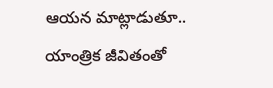ఆయన మాట్లాడుతూ.. యాంత్రిక జీవితంతో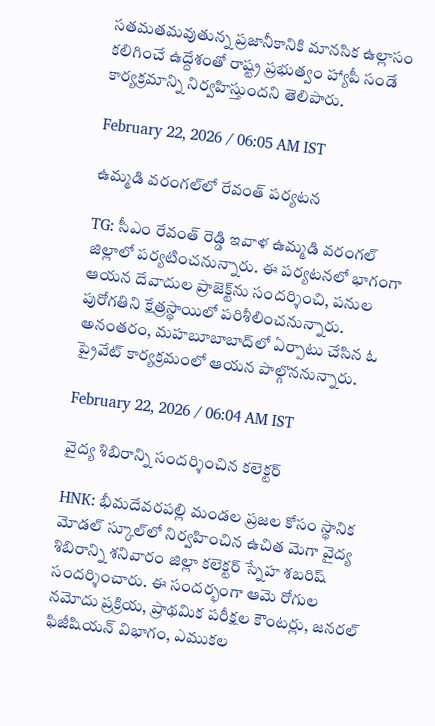సతమతమవుతున్న ప్రజానీకానికి మానసిక ఉల్లాసం కలిగించే ఉద్దేశంతో రాష్ట్ర ప్రభుత్వం హ్యాపీ సండే కార్యక్రమాన్ని నిర్వహిస్తుందని తెలిపారు.

February 22, 2026 / 06:05 AM IST

ఉమ్మడి వరంగల్‌లో రేవంత్ పర్యటన

TG: సీఎం రేవంత్ రెడ్డి ఇవాళ ఉమ్మడి వరంగల్ జిల్లాలో పర్యటించనున్నారు. ఈ పర్యటనలో భాగంగా ఆయన దేవాదుల ప్రాజెక్ట్‌ను సందర్శించి, పనుల పురోగతిని క్షేత్రస్థాయిలో పరిశీలించనున్నారు. అనంతరం, మహబూబాబాద్‌లో ఏర్పాటు చేసిన ఓ ప్రైవేట్ కార్యక్రమంలో ఆయన పాల్గొననున్నారు.

February 22, 2026 / 06:04 AM IST

వైద్య శిబిరాన్ని సందర్శించిన కలెక్టర్

HNK: భీమదేవరపల్లి మండల ప్రజల కోసం స్థానిక మోడల్ స్కూల్‌లో నిర్వహించిన ఉచిత మెగా వైద్య శిబిరాన్ని శనివారం జిల్లా కలెక్టర్ స్నేహ శబరిష్ సందర్శించారు. ఈ సందర్భంగా ఆమె రోగుల నమోదు ప్రక్రియ, ప్రాథమిక పరీక్షల కౌంటర్లు, జనరల్ ఫిజీషియన్ విభాగం, ఎముకల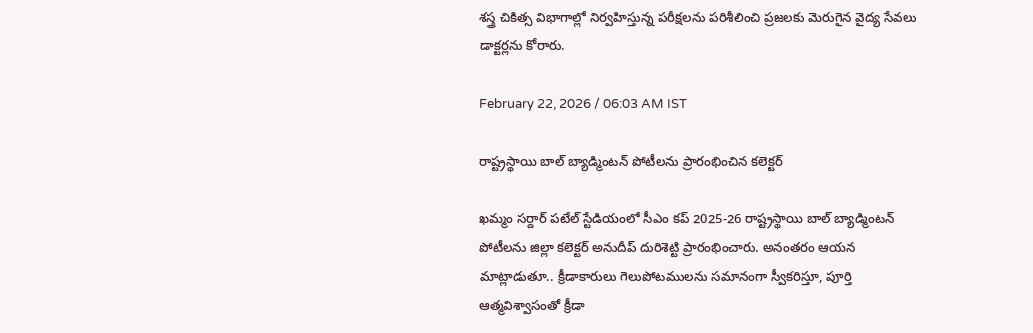శస్త్ర చికిత్స విభాగాల్లో నిర్వహిస్తున్న పరీక్షలను పరిశీలించి ప్రజలకు మెరుగైన వైద్య సేవలు డాక్టర్లను కోరారు.

February 22, 2026 / 06:03 AM IST

రాష్ట్రస్థాయి బాల్ బ్యాడ్మింటన్ పోటీలను ప్రారంభించిన కలెక్టర్

ఖమ్మం సర్దార్ పటేల్ స్టేడియంలో సీఎం కప్ 2025-26 రాష్ట్రస్థాయి బాల్ బ్యాడ్మింటన్ పోటీలను జిల్లా కలెక్టర్ అనుదీప్ దురిశెట్టి ప్రారంభించారు. అనంతరం ఆయన మాట్లాడుతూ.. క్రీడాకారులు గెలుపోటములను సమానంగా స్వీకరిస్తూ, పూర్తి ఆత్మవిశ్వాసంతో క్రీడా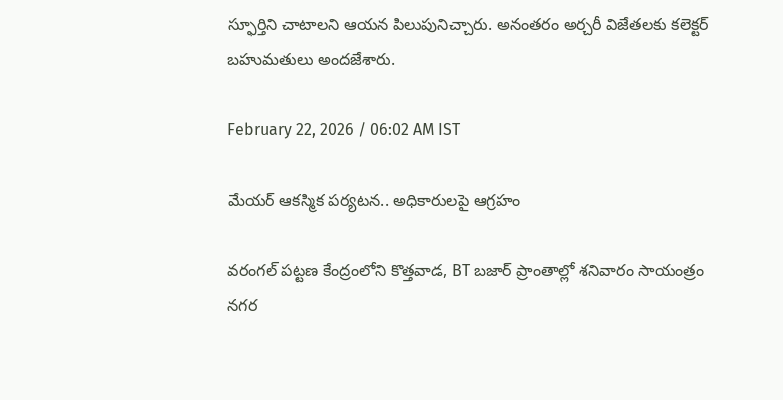స్ఫూర్తిని చాటాలని ఆయన పిలుపునిచ్చారు. అనంతరం అర్చరీ విజేతలకు కలెక్టర్ బహుమతులు అందజేశారు.

February 22, 2026 / 06:02 AM IST

మేయర్ ఆకస్మిక పర్యటన.. అధికారులపై ఆగ్రహం

వరంగల్ పట్టణ కేంద్రంలోని కొత్తవాడ, BT బజార్ ప్రాంతాల్లో శనివారం సాయంత్రం నగర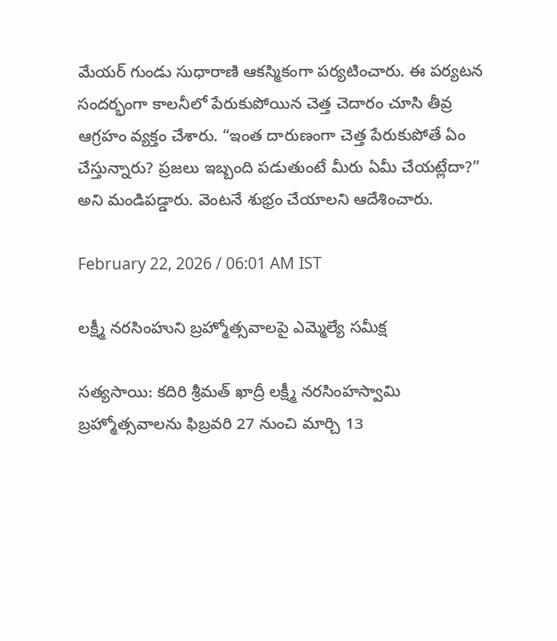మేయర్ గుండు సుధారాణి ఆకస్మికంగా పర్యటించారు. ఈ పర్యటన సందర్భంగా కాలనీలో పేరుకుపోయిన చెత్త చెదారం చూసి తీవ్ర ఆగ్రహం వ్యక్తం చేశారు. “ఇంత దారుణంగా చెత్త పేరుకుపోతే ఏం చేస్తున్నారు? ప్రజలు ఇబ్బంది పడుతుంటే మీరు ఏమీ చేయట్లేదా?” అని మండిపడ్డారు. వెంటనే శుభ్రం చేయాలని ఆదేశించారు.

February 22, 2026 / 06:01 AM IST

లక్ష్మీ నరసింహుని బ్రహ్మోత్సవాలపై ఎమ్మెల్యే సమీక్ష

సత్యసాయి: కదిరి శ్రీమత్ ఖాద్రీ లక్ష్మీ నరసింహస్వామి బ్రహ్మోత్సవాలను ఫిబ్రవరి 27 నుంచి మార్చి 13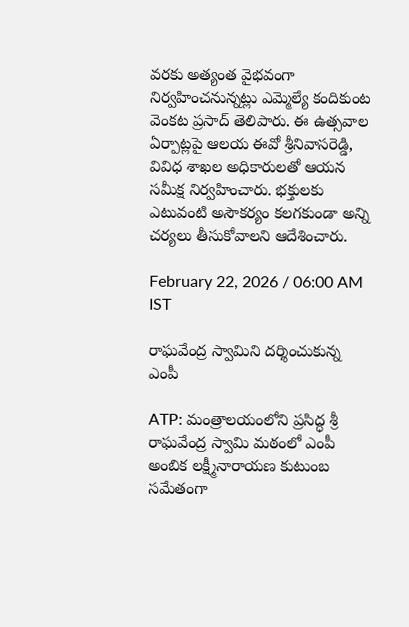వరకు అత్యంత వైభవంగా నిర్వహించనున్నట్లు ఎమ్మెల్యే కందికుంట వెంకట ప్రసాద్ తెలిపారు. ఈ ఉత్సవాల ఏర్పాట్లపై ఆలయ ఈవో శ్రీనివాసరెడ్డి, వివిధ శాఖల అధికారులతో ఆయన సమీక్ష నిర్వహించారు. భక్తులకు ఎటువంటి అసౌకర్యం కలగకుండా అన్ని చర్యలు తీసుకోవాలని ఆదేశించారు.

February 22, 2026 / 06:00 AM IST

రాఘవేంద్ర స్వామిని దర్శించుకున్న ఎంపీ

ATP: మంత్రాలయంలోని ప్రసిద్ధ శ్రీ రాఘవేంద్ర స్వామి మఠంలో ఎంపీ అంబిక లక్ష్మీనారాయణ కుటుంబ సమేతంగా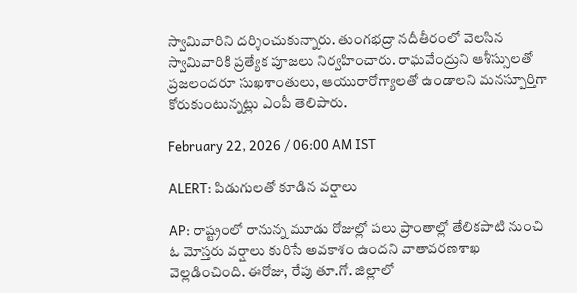స్వామివారిని దర్శించుకున్నారు. తుంగభద్రా నదీతీరంలో వెలసిన స్వామివారికి ప్రత్యేక పూజలు నిర్వహించారు. రాఘవేంద్రుని ఆశీస్సులతో ప్రజలందరూ సుఖశాంతులు, ఆయురారోగ్యాలతో ఉండాలని మనస్పూర్తిగా కోరుకుంటున్నట్లు ఎంపీ తెలిపారు.

February 22, 2026 / 06:00 AM IST

ALERT: పిడుగులతో కూడిన వర్షాలు

AP: రాష్ట్రంలో రానున్న మూడు రోజుల్లో పలు ప్రాంతాల్లో తేలికపాటి నుంచి ఓ మోస్తరు వర్షాలు కురిసే అవకాశం ఉందని వాతావరణశాఖ వెల్లడించింది. ఈరోజు, రేపు తూ.గో. జిల్లాలో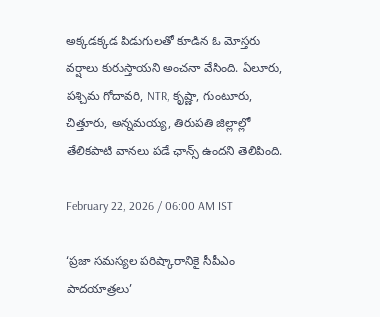అక్కడక్కడ పిడుగులతో కూడిన ఓ మోస్తరు వర్షాలు కురుస్తాయని అంచనా వేసింది. ఏలూరు, పశ్చిమ గోదావరి, NTR, కృష్ణా, గుంటూరు, చిత్తూరు, అన్నమయ్య, తిరుపతి జిల్లాల్లో తేలికపాటి వానలు పడే ఛాన్స్ ఉందని తెలిపింది.

February 22, 2026 / 06:00 AM IST

‘ప్రజా సమస్యల పరిష్కారానికై సీపీఎం పాదయాత్రలు’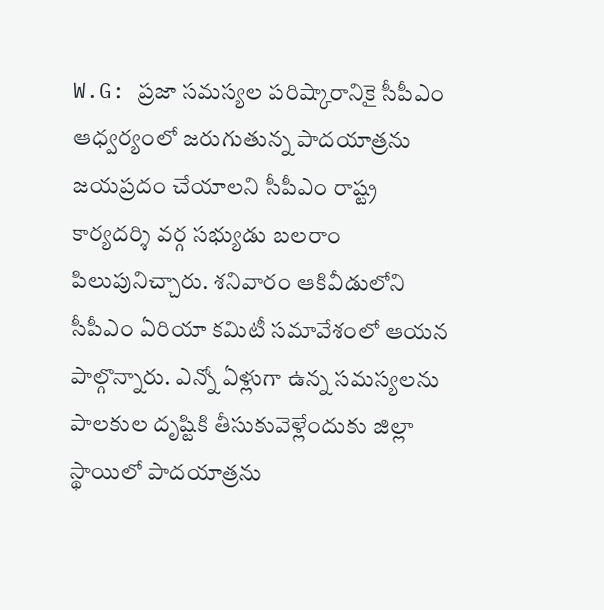W.G: ప్రజా సమస్యల పరిష్కారానికై సీపీఎం ఆధ్వర్యంలో జరుగుతున్న పాదయాత్రను జయప్రదం చేయాలని సీపీఎం రాష్ట్ర కార్యదర్శి వర్గ సభ్యుడు బలరాం పిలుపునిచ్చారు. శనివారం ఆకివీడులోని సీపీఎం ఏరియా కమిటీ సమావేశంలో ఆయన పాల్గొన్నారు. ఎన్నో ఏళ్లుగా ఉన్న సమస్యలను పాలకుల దృష్టికి తీసుకువెళ్లేందుకు జిల్లా స్థాయిలో పాదయాత్రను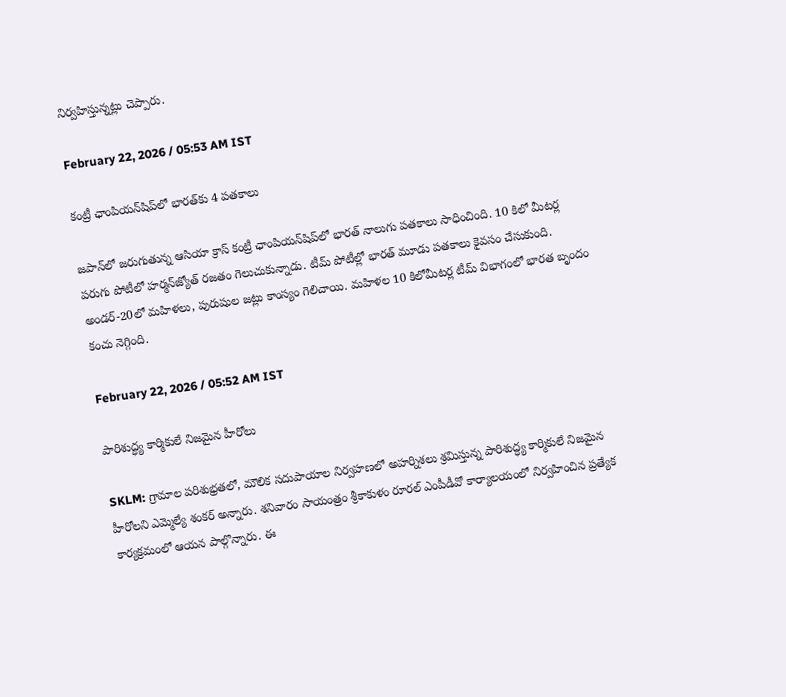నిర్వహిస్తున్నట్లు చెప్పారు.

February 22, 2026 / 05:53 AM IST

కంట్రీ ఛాంపియన్‌షిప్‌లో భారత్‌కు 4 పతకాలు

జపాన్‌లో జరుగుతున్న ఆసియా క్రాస్ కంట్రీ ఛాంపియన్‌షిప్‌లో భారత్ నాలుగు పతకాలు సాధించింది. 10 కిలో మీటర్ల పరుగు పోటీలో హర్మన్‌జ్యోత్ రజతం గెలుచుకున్నాడు. టీమ్ పోటీల్లో భారత్ మూడు పతకాలు కైవసం చేసుకుంది. అండర్-20లో మహిళలు, పురుషుల జట్లు కాంస్యం గెలిచాయి. మహిళల 10 కిలోమీటర్ల టీమ్ విభాగంలో భారత బృందం కంచు నెగ్గింది.

February 22, 2026 / 05:52 AM IST

పారిశుద్ధ్య కార్మికులే నిజమైన హీరోలు

SKLM: గ్రామాల పరిశుభ్రతలో, మౌలిక సదుపాయాల నిర్వహణలో అహర్నిశలు శ్రమిస్తున్న పారిశుద్ధ్య కార్మికులే నిజమైన హీరోలని ఎమ్మెల్యే శంకర్ అన్నారు. శనివారం సాయంత్రం శ్రీకాకుళం రూరల్ ఎంపీడీవో కార్యాలయంలో నిర్వహించిన ప్రత్యేక కార్యక్రమంలో ఆయన పాల్గొన్నారు. ఈ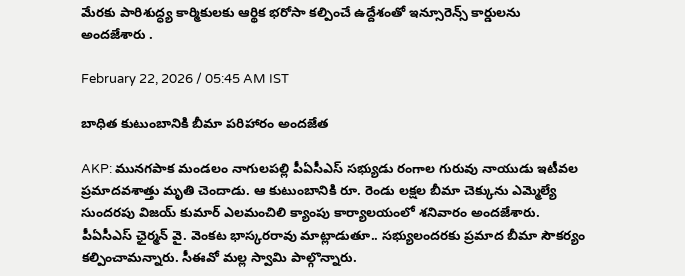మేరకు పారిశుద్ధ్య కార్మికులకు ఆర్థిక భరోసా కల్పించే ఉద్దేశంతో ఇన్సూరెన్స్ కార్డులను అందజేశారు .

February 22, 2026 / 05:45 AM IST

బాధిత కుటుంబానికి బీమా పరిహారం అందజేత

AKP: మునగపాక మండలం నాగులపల్లి పీఏసీఎస్ సభ్యుడు రంగాల గురువు నాయుడు ఇటీవల ప్రమాదవశాత్తు మృతి చెందాడు. ఆ కుటుంబానికి రూ. రెండు లక్షల బీమా చెక్కును ఎమ్మెల్యే సుందరపు విజయ్ కుమార్ ఎలమంచిలి క్యాంపు కార్యాలయంలో శనివారం అందజేశారు. పీఏసీఎస్ ఛైర్మన్ వై. వెంకట భాస్కరరావు మాట్లాడుతూ.. సభ్యులందరకు ప్రమాద బీమా సౌకర్యం కల్పించామన్నారు. సీఈవో మల్ల స్వామి పాల్గొన్నారు.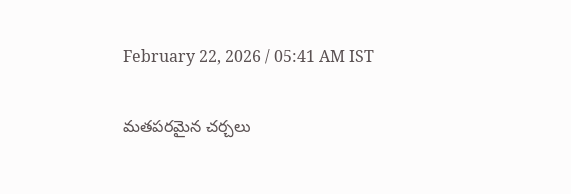February 22, 2026 / 05:41 AM IST

మతపరమైన చర్చలు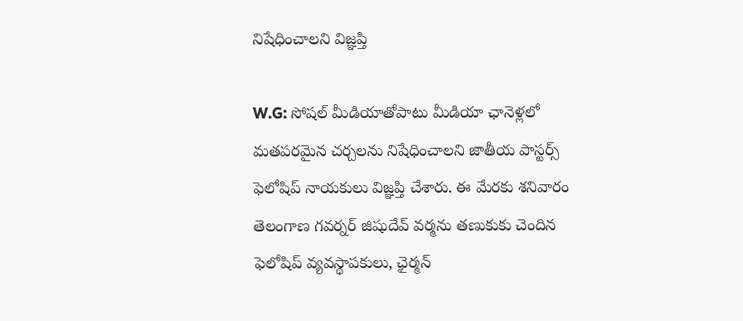నిషేధించాలని విజ్ఞప్తి

W.G: సోషల్ మీడియాతోపాటు మీడియా ఛానెళ్లలో మతపరమైన చర్చలను నిషేధించాలని జాతీయ పాస్టర్స్ ఫెలోషిప్ నాయకులు విజ్ఞప్తి చేశారు. ఈ మేరకు శనివారం తెలంగాణ గవర్నర్ జిషుదేవ్ వర్మను తణుకుకు చెందిన ఫెలోషిప్ వ్యవస్థాపకులు, ఛైర్మన్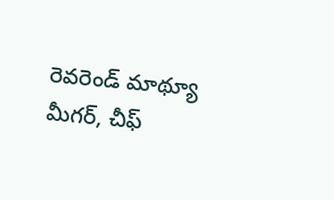రెవరెండ్ మాథ్యూ మీగర్, చీఫ్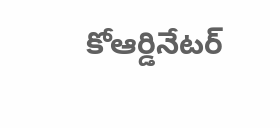కోఆర్డినేటర్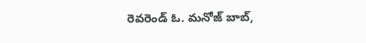రెవరెండ్ ఓ. మనోజ్ బాబ్,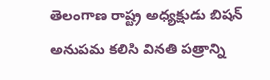తెలంగాణ రాష్ట్ర అధ్యక్షుడు బిషన్ అనుపమ కలిసి వినతి పత్రాన్ని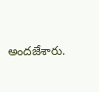అందజేశారు.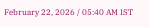February 22, 2026 / 05:40 AM IST